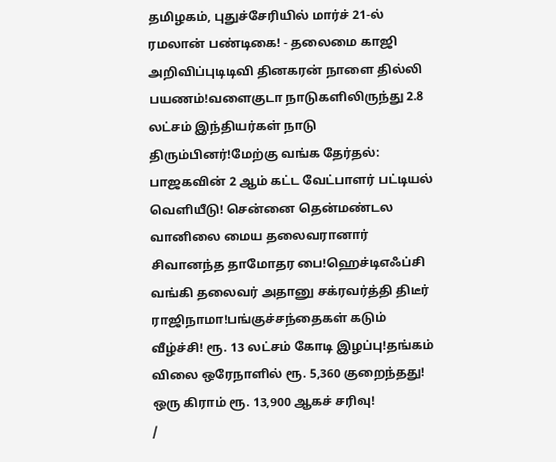தமிழகம், புதுச்சேரியில் மார்ச் 21-ல் ரமலான் பண்டிகை! - தலைமை காஜி அறிவிப்புடிடிவி தினகரன் நாளை தில்லி பயணம்!வளைகுடா நாடுகளிலிருந்து 2.8 லட்சம் இந்தியர்கள் நாடு திரும்பினர்!மேற்கு வங்க தேர்தல்: பாஜகவின் 2 ஆம் கட்ட வேட்பாளர் பட்டியல் வெளியீடு! சென்னை தென்மண்டல வானிலை மைய தலைவரானார் சிவானந்த தாமோதர பை!ஹெச்டிஎஃப்சி வங்கி தலைவர் அதானு சக்ரவர்த்தி திடீர் ராஜிநாமா!பங்குச்சந்தைகள் கடும் வீழ்ச்சி! ரூ. 13 லட்சம் கோடி இழப்பு!தங்கம் விலை ஒரேநாளில் ரூ. 5,360 குறைந்தது! ஒரு கிராம் ரூ. 13,900 ஆகச் சரிவு!
/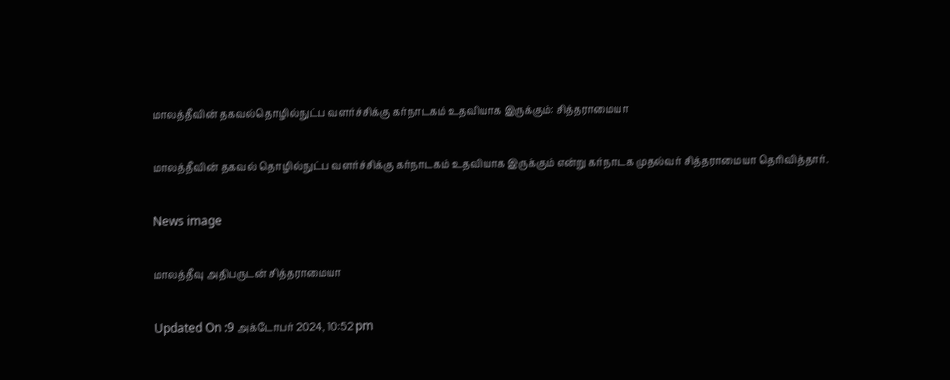மாலத்தீவின் தகவல்தொழில்நுட்ப வளர்ச்சிக்கு கர்நாடகம் உதவியாக இருக்கும்: சித்தராமையா

மாலத்தீவின் தகவல் தொழில்நுட்ப வளர்ச்சிக்கு கர்நாடகம் உதவியாக இருக்கும் என்று கர்நாடக முதல்வர் சித்தராமையா தெரிவித்தார்.

News image

மாலத்தீவு அதிபருடன் சித்தராமையா

Updated On :9 அக்டோபர் 2024, 10:52 pm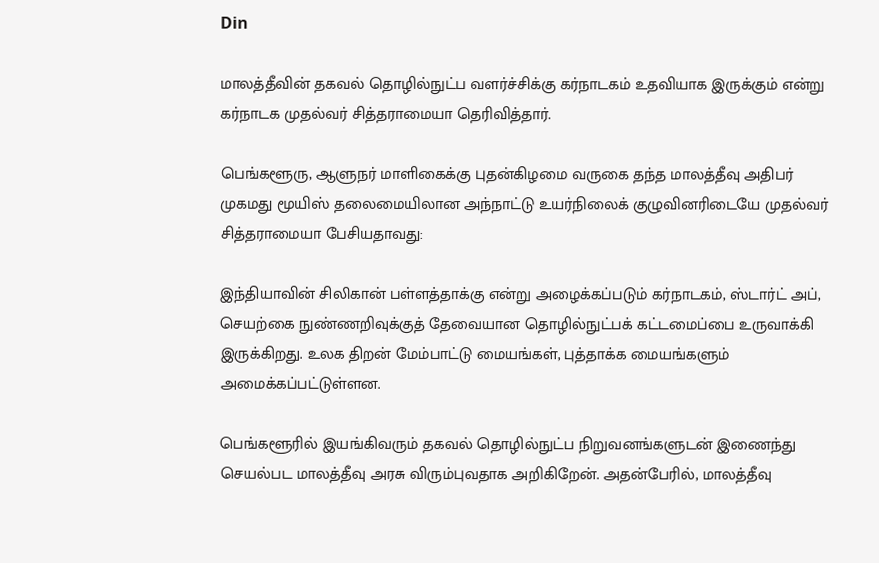Din

மாலத்தீவின் தகவல் தொழில்நுட்ப வளர்ச்சிக்கு கர்நாடகம் உதவியாக இருக்கும் என்று கர்நாடக முதல்வர் சித்தராமையா தெரிவித்தார்.

பெங்களூரு, ஆளுநர் மாளிகைக்கு புதன்கிழமை வருகை தந்த மாலத்தீவு அதிபர் முகமது மூயிஸ் தலைமையிலான அந்நாட்டு உயர்நிலைக் குழுவினரிடையே முதல்வர் சித்தராமையா பேசியதாவது:

இந்தியாவின் சிலிகான் பள்ளத்தாக்கு என்று அழைக்கப்படும் கர்நாடகம், ஸ்டார்ட் அப், செயற்கை நுண்ணறிவுக்குத் தேவையான தொழில்நுட்பக் கட்டமைப்பை உருவாக்கி இருக்கிறது. உலக திறன் மேம்பாட்டு மையங்கள், புத்தாக்க மையங்களும் அமைக்கப்பட்டுள்ளன.

பெங்களூரில் இயங்கிவரும் தகவல் தொழில்நுட்ப நிறுவனங்களுடன் இணைந்து செயல்பட மாலத்தீவு அரசு விரும்புவதாக அறிகிறேன். அதன்பேரில், மாலத்தீவு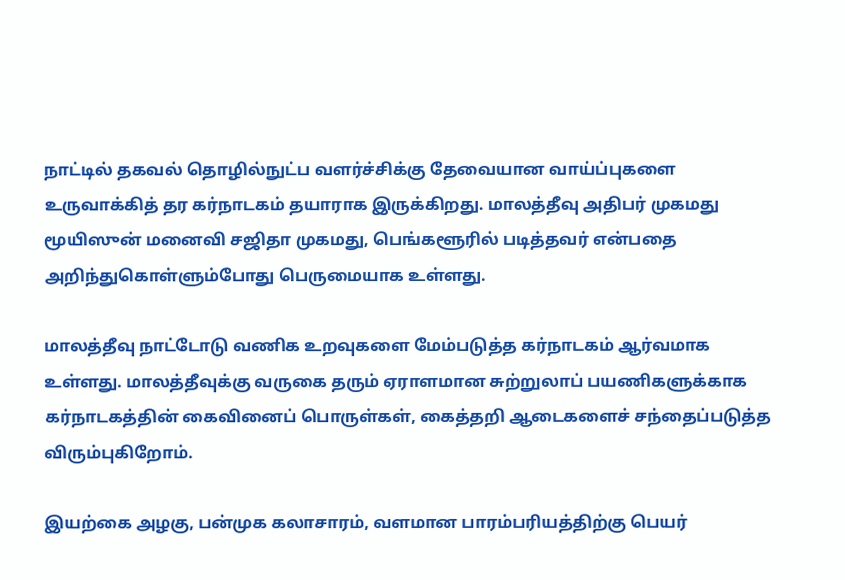நாட்டில் தகவல் தொழில்நுட்ப வளர்ச்சிக்கு தேவையான வாய்ப்புகளை உருவாக்கித் தர கர்நாடகம் தயாராக இருக்கிறது. மாலத்தீவு அதிபர் முகமது மூயிஸுன் மனைவி சஜிதா முகமது, பெங்களூரில் படித்தவர் என்பதை அறிந்துகொள்ளும்போது பெருமையாக உள்ளது.

மாலத்தீவு நாட்டோடு வணிக உறவுகளை மேம்படுத்த கர்நாடகம் ஆர்வமாக உள்ளது. மாலத்தீவுக்கு வருகை தரும் ஏராளமான சுற்றுலாப் பயணிகளுக்காக கர்நாடகத்தின் கைவினைப் பொருள்கள், கைத்தறி ஆடைகளைச் சந்தைப்படுத்த விரும்புகிறோம்.

இயற்கை அழகு, பன்முக கலாசாரம், வளமான பாரம்பரியத்திற்கு பெயர்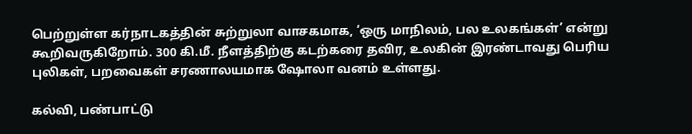பெற்றுள்ள கர்நாடகத்தின் சுற்றுலா வாசகமாக, ‘ஒரு மாநிலம், பல உலகங்கள்’ என்று கூறிவருகிறோம். 300 கி.மீ. நீளத்திற்கு கடற்கரை தவிர, உலகின் இரண்டாவது பெரிய புலிகள், பறவைகள் சரணாலயமாக ஷோலா வனம் உள்ளது.

கல்வி, பண்பாட்டு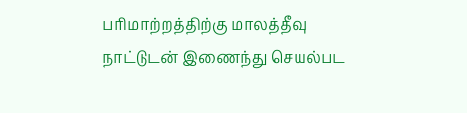பரிமாற்றத்திற்கு மாலத்தீவு நாட்டுடன் இணைந்து செயல்பட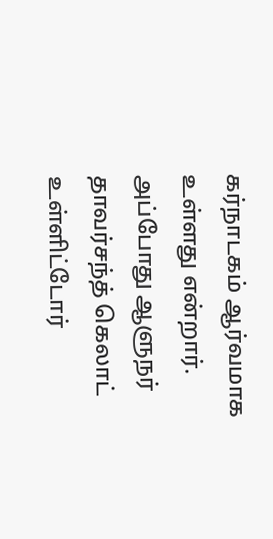கர்நாடகம் ஆர்வமாக உள்ளது என்றார். அப்போது ஆளுநர் தாவர்சந்த் கெலாட் உள்ளிட்டோர்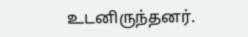உடனிருந்தனர்.